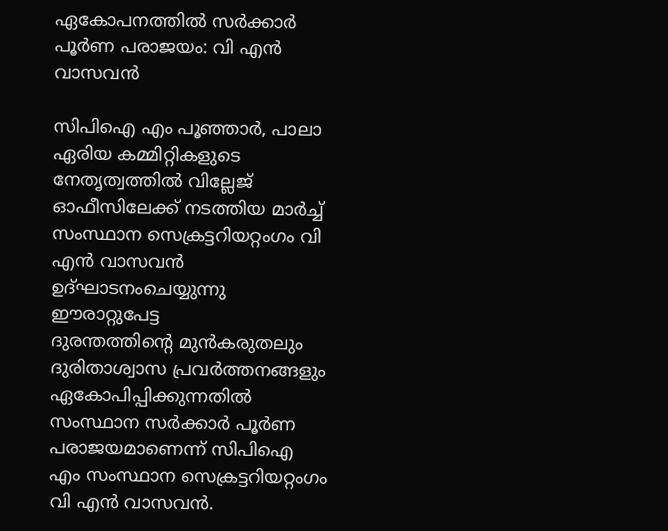ഏകോപനത്തിൽ സർക്കാർ പൂർണ പരാജയം: വി എൻ വാസവൻ

സിപിഐ എം പൂഞ്ഞാർ, പാലാ ഏരിയ കമ്മിറ്റികളുടെ നേതൃത്വത്തിൽ വില്ലേജ് ഓഫീസിലേക്ക് നടത്തിയ മാർച്ച് സംസ്ഥാന സെക്രട്ടറിയറ്റംഗം വി എൻ വാസവൻ ഉദ്ഘാടനംചെയ്യുന്നു
ഈരാറ്റുപേട്ട
ദുരന്തത്തിന്റെ മുൻകരുതലും ദുരിതാശ്വാസ പ്രവർത്തനങ്ങളും ഏകോപിപ്പിക്കുന്നതിൽ സംസ്ഥാന സർക്കാർ പൂർണ പരാജയമാണെന്ന് സിപിഐ എം സംസ്ഥാന സെക്രട്ടറിയറ്റംഗം വി എൻ വാസവൻ.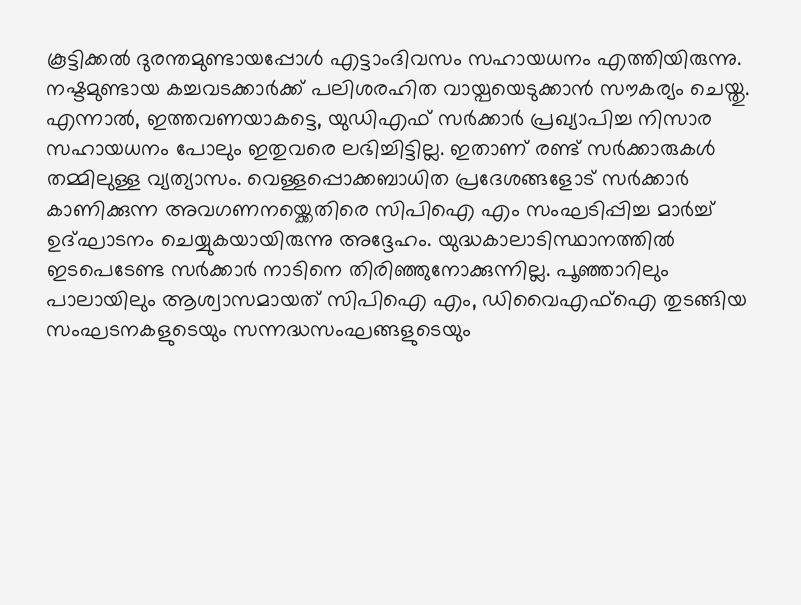കൂട്ടിക്കൽ ദുരന്തമുണ്ടായപ്പോൾ എട്ടാംദിവസം സഹായധനം എത്തിയിരുന്നു. നഷ്ടമുണ്ടായ കച്ചവടക്കാർക്ക് പലിശരഹിത വായ്പയെടുക്കാൻ സൗകര്യം ചെയ്തു. എന്നാൽ, ഇത്തവണയാകട്ടെ, യുഡിഎഫ് സർക്കാർ പ്രഖ്യാപിച്ച നിസാര സഹായധനം പോലും ഇതുവരെ ലഭിച്ചിട്ടില്ല. ഇതാണ് രണ്ട് സർക്കാരുകൾ തമ്മിലുള്ള വ്യത്യാസം. വെള്ളപ്പൊക്കബാധിത പ്രദേശങ്ങളോട് സർക്കാർ കാണിക്കുന്ന അവഗണനയ്ക്കെതിരെ സിപിഐ എം സംഘടിപ്പിച്ച മാർച്ച് ഉദ്ഘാടനം ചെയ്യുകയായിരുന്നു അദ്ദേഹം. യുദ്ധകാലാടിസ്ഥാനത്തിൽ ഇടപെടേണ്ട സർക്കാർ നാടിനെ തിരിഞ്ഞുനോക്കുന്നില്ല. പൂഞ്ഞാറിലും പാലായിലും ആശ്വാസമായത് സിപിഐ എം, ഡിവൈഎഫ്ഐ തുടങ്ങിയ സംഘടനകളുടെയും സന്നദ്ധസംഘങ്ങളുടെയും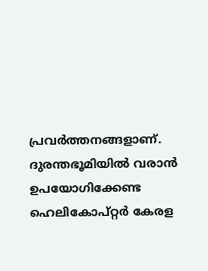പ്രവർത്തനങ്ങളാണ്. ദുരന്തഭൂമിയിൽ വരാൻ ഉപയോഗിക്കേണ്ട ഹെലികോപ്റ്റർ കേരള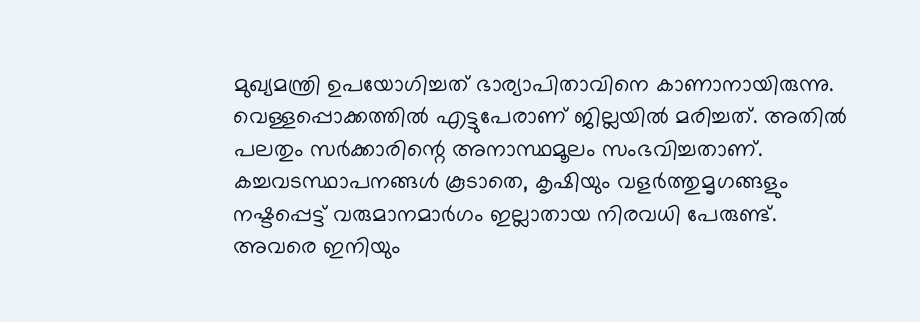മുഖ്യമന്ത്രി ഉപയോഗിച്ചത് ഭാര്യാപിതാവിനെ കാണാനായിരുന്നു. വെള്ളപ്പൊക്കത്തിൽ എട്ടുപേരാണ് ജില്ലയിൽ മരിച്ചത്. അതിൽ പലതും സർക്കാരിന്റെ അനാസ്ഥമൂലം സംഭവിച്ചതാണ്. കച്ചവടസ്ഥാപനങ്ങൾ കൂടാതെ, കൃഷിയും വളർത്തുമൃഗങ്ങളും നഷ്ടപ്പെട്ട് വരുമാനമാർഗം ഇല്ലാതായ നിരവധി പേരുണ്ട്. അവരെ ഇനിയും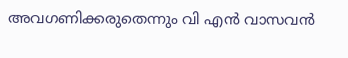അവഗണിക്കരുതെന്നും വി എൻ വാസവൻ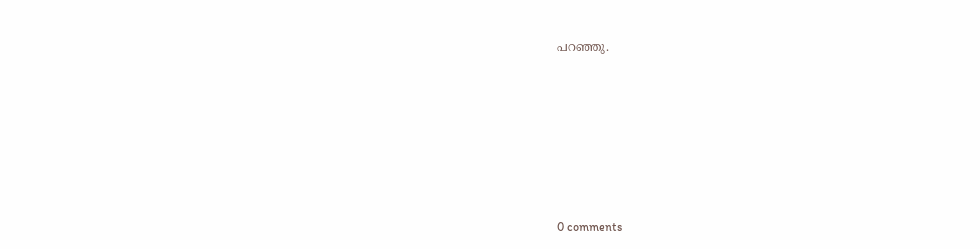പറഞ്ഞു.










0 comments